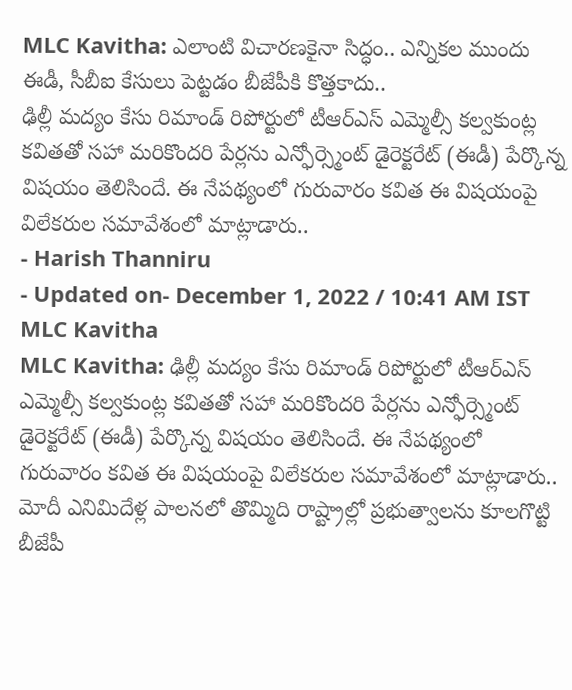MLC Kavitha: ఎలాంటి విచారణకైనా సిద్ధం.. ఎన్నికల ముందు ఈడీ, సీబీఐ కేసులు పెట్టడం బీజేపీకి కొత్తకాదు..
ఢిల్లీ మద్యం కేసు రిమాండ్ రిపోర్టులో టీఆర్ఎస్ ఎమ్మెల్సీ కల్వకుంట్ల కవితతో సహా మరికొందరి పేర్లను ఎన్ఫోర్స్మెంట్ డైరెక్టరేట్ (ఈడీ) పేర్కొన్న విషయం తెలిసిందే. ఈ నేపథ్యంలో గురువారం కవిత ఈ విషయంపై విలేకరుల సమావేశంలో మాట్లాడారు..
- Harish Thanniru
- Updated on- December 1, 2022 / 10:41 AM IST
MLC Kavitha
MLC Kavitha: ఢిల్లీ మద్యం కేసు రిమాండ్ రిపోర్టులో టీఆర్ఎస్ ఎమ్మెల్సీ కల్వకుంట్ల కవితతో సహా మరికొందరి పేర్లను ఎన్ఫోర్స్మెంట్ డైరెక్టరేట్ (ఈడీ) పేర్కొన్న విషయం తెలిసిందే. ఈ నేపథ్యంలో గురువారం కవిత ఈ విషయంపై విలేకరుల సమావేశంలో మాట్లాడారు.. మోదీ ఎనిమిదేళ్ల పాలనలో తొమ్మిది రాష్ట్రాల్లో ప్రభుత్వాలను కూలగొట్టి బీజేపీ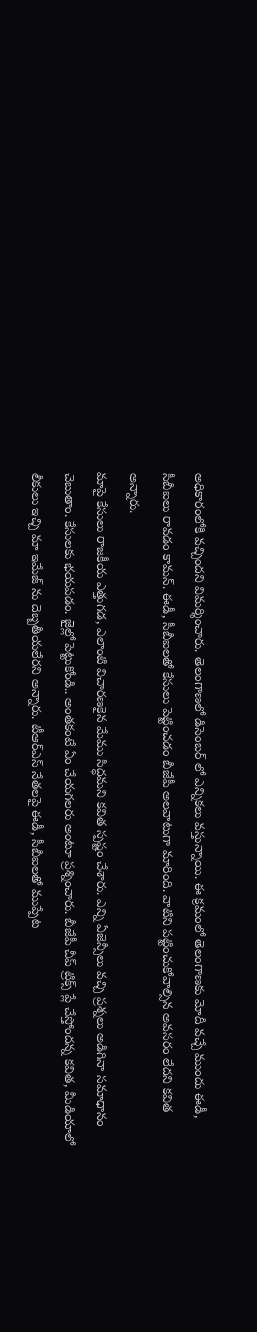అధికారంలోకి వచ్చిందని విమర్శించారు. తెలంగాణలో డిసెంబర్ లో ఎన్నికలు వస్తున్నాయి. ఈ క్రమంలో తెలంగాణకు మోదీ వచ్చే ముందు ఈడీ, సీబీఐలు రావడం కామన్. ఈడీ, సీబీఐలతో కేసులు పెట్టించడం బీజేపీ అలవాటుగా మారింది. వాటిని పట్టించుకోవాల్సిన అవసరం లేదని కవిత అన్నారు.
మాపై కేసులు రాజకీయ ఎత్తుగడ, ఎలాంటి విచారణకైన మేము సిద్ధమని కవిత స్పష్టం చేశారు. ఎన్ని ఏజెన్సీలు వచ్చి ప్రశ్నలు అడిగినా సమాధానం చెబుతాం. కేసులకు భయపడం. జైల్లో పెట్టుకోండి.. అంతకంటే ఏం చేయగలరు అంటూ ప్రశ్నించారు. బీజేపీ చీప్ ట్రిక్స్ ప్లే చేస్తోందన్న కవిత, మీడియాలో లీకులు ఇచ్చి మా ఇమేజ్ ను దెబ్బతీయలేరని అన్నారు. టీఆర్ఎస్ నేతలపై ఈడీ, సీబీఐలతో ముప్పేట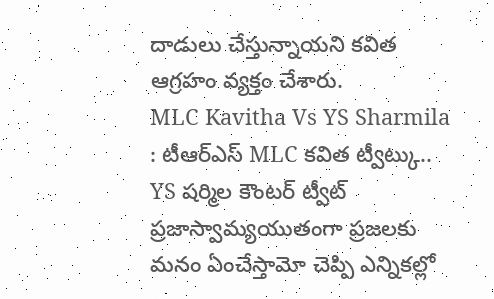దాడులు చేస్తున్నాయని కవిత ఆగ్రహం వ్యక్తం చేశారు.
MLC Kavitha Vs YS Sharmila : టీఆర్ఎస్ MLC కవిత ట్వీట్కు.. YS షర్మిల కౌంటర్ ట్వీట్
ప్రజాస్వామ్యయుతంగా ప్రజలకు మనం ఏంచేస్తామో చెప్పి ఎన్నికల్లో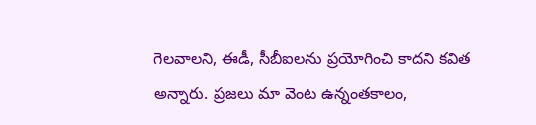గెలవాలని, ఈడీ, సీబీఐలను ప్రయోగించి కాదని కవిత అన్నారు. ప్రజలు మా వెంట ఉన్నంతకాలం,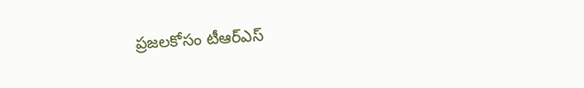ప్రజలకోసం టీఆర్ఎస్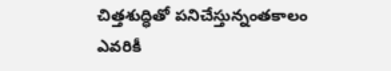చిత్తశుద్ధితో పనిచేస్తున్నంతకాలం ఎవరికీ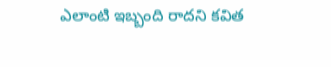ఎలాంటి ఇబ్బంది రాదని కవిత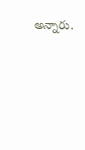అన్నారు.